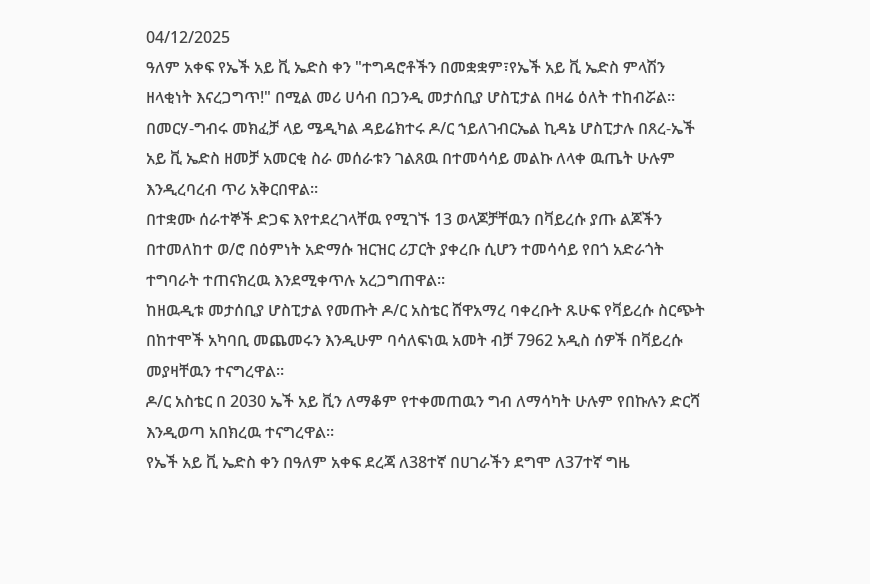04/12/2025
ዓለም አቀፍ የኤች አይ ቪ ኤድስ ቀን "ተግዳሮቶችን በመቋቋም፣የኤች አይ ቪ ኤድስ ምላሽን ዘላቂነት እናረጋግጥ!" በሚል መሪ ሀሳብ በጋንዲ መታሰቢያ ሆስፒታል በዛሬ ዕለት ተከብሯል።
በመርሃ-ግብሩ መክፈቻ ላይ ሜዲካል ዳይሬክተሩ ዶ/ር ኀይለገብርኤል ኪዳኔ ሆስፒታሉ በጸረ-ኤች አይ ቪ ኤድስ ዘመቻ አመርቂ ስራ መሰራቱን ገልጸዉ በተመሳሳይ መልኩ ለላቀ ዉጤት ሁሉም እንዲረባረብ ጥሪ አቅርበዋል።
በተቋሙ ሰራተኞች ድጋፍ እየተደረገላቸዉ የሚገኙ 13 ወላጆቻቸዉን በቫይረሱ ያጡ ልጆችን በተመለከተ ወ/ሮ በዕምነት አድማሱ ዝርዝር ሪፓርት ያቀረቡ ሲሆን ተመሳሳይ የበጎ አድራጎት ተግባራት ተጠናክረዉ እንደሚቀጥሉ አረጋግጠዋል።
ከዘዉዲቱ መታሰቢያ ሆስፒታል የመጡት ዶ/ር አስቴር ሸዋአማረ ባቀረቡት ጹሁፍ የቫይረሱ ስርጭት በከተሞች አካባቢ መጨመሩን እንዲሁም ባሳለፍነዉ አመት ብቻ 7962 አዲስ ሰዎች በቫይረሱ መያዛቸዉን ተናግረዋል።
ዶ/ር አስቴር በ 2030 ኤች አይ ቪን ለማቆም የተቀመጠዉን ግብ ለማሳካት ሁሉም የበኩሉን ድርሻ እንዲወጣ አበክረዉ ተናግረዋል።
የኤች አይ ቪ ኤድስ ቀን በዓለም አቀፍ ደረጃ ለ38ተኛ በሀገራችን ደግሞ ለ37ተኛ ግዜ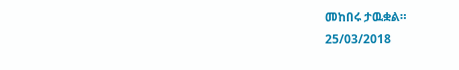መከበሩ ታዉቋል።
25/03/2018